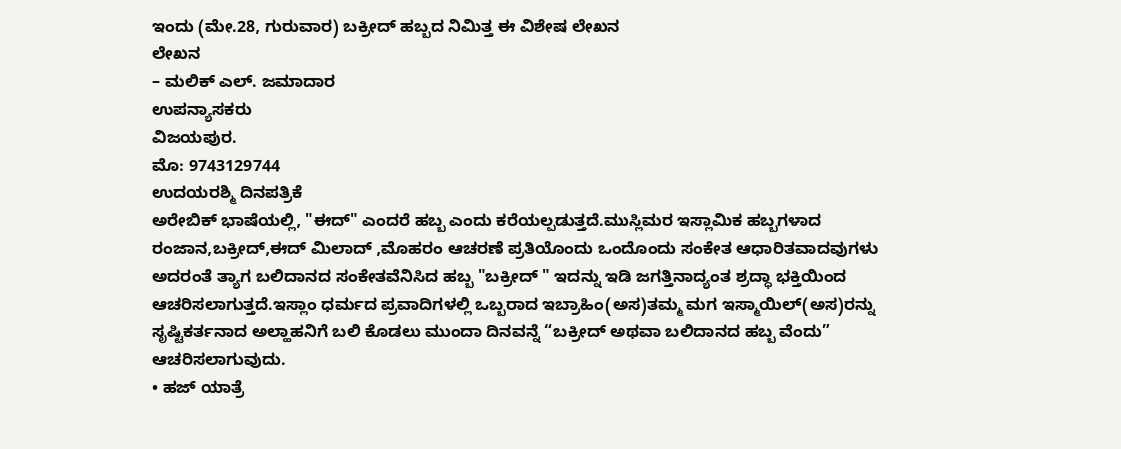ಇಂದು (ಮೇ.28, ಗುರುವಾರ) ಬಕ್ರೀದ್ ಹಬ್ಬದ ನಿಮಿತ್ತ ಈ ವಿಶೇಷ ಲೇಖನ
ಲೇಖನ
– ಮಲಿಕ್ ಎಲ್. ಜಮಾದಾರ
ಉಪನ್ಯಾಸಕರು
ವಿಜಯಪುರ.
ಮೊ: 9743129744
ಉದಯರಶ್ಮಿ ದಿನಪತ್ರಿಕೆ
ಅರೇಬಿಕ್ ಭಾಷೆಯಲ್ಲಿ, "ಈದ್" ಎಂದರೆ ಹಬ್ಬ ಎಂದು ಕರೆಯಲ್ಪಡುತ್ತದೆ.ಮುಸ್ಲಿಮರ ಇಸ್ಲಾಮಿಕ ಹಬ್ಬಗಳಾದ ರಂಜಾನ,ಬಕ್ರೀದ್,ಈದ್ ಮಿಲಾದ್ ,ಮೊಹರಂ ಆಚರಣೆ ಪ್ರತಿಯೊಂದು ಒಂದೊಂದು ಸಂಕೇತ ಆಧಾರಿತವಾದವುಗಳು ಅದರಂತೆ ತ್ಯಾಗ ಬಲಿದಾನದ ಸಂಕೇತವೆನಿಸಿದ ಹಬ್ಬ "ಬಕ್ರೀದ್ " ಇದನ್ನು ಇಡಿ ಜಗತ್ತಿನಾದ್ಯಂತ ಶ್ರದ್ಧಾ ಭಕ್ತಿಯಿಂದ ಆಚರಿಸಲಾಗುತ್ತದೆ.ಇಸ್ಲಾಂ ಧರ್ಮದ ಪ್ರವಾದಿಗಳಲ್ಲಿ ಒಬ್ಬರಾದ ಇಬ್ರಾಹಿಂ(ಅಸ)ತಮ್ಮ ಮಗ ಇಸ್ಮಾಯಿಲ್(ಅಸ)ರನ್ನು ಸೃಷ್ಟಿಕರ್ತನಾದ ಅಲ್ಹಾಹನಿಗೆ ಬಲಿ ಕೊಡಲು ಮುಂದಾ ದಿನವನ್ನೆ “ಬಕ್ರೀದ್ ಅಥವಾ ಬಲಿದಾನದ ಹಬ್ಬ ವೆಂದು” ಆಚರಿಸಲಾಗುವುದು.
• ಹಜ್ ಯಾತ್ರೆ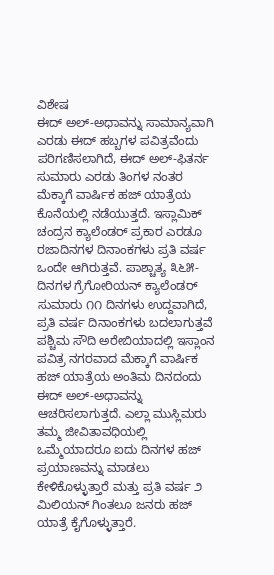ವಿಶೇಷ
ಈದ್ ಅಲ್-ಅಧಾವನ್ನು ಸಾಮಾನ್ಯವಾಗಿ ಎರಡು ಈದ್ ಹಬ್ಬಗಳ ಪವಿತ್ರವೆಂದು ಪರಿಗಣಿಸಲಾಗಿದೆ, ಈದ್ ಅಲ್-ಫಿತರ್ನ ಸುಮಾರು ಎರಡು ತಿಂಗಳ ನಂತರ ಮೆಕ್ಕಾಗೆ ವಾರ್ಷಿಕ ಹಜ್ ಯಾತ್ರೆಯ ಕೊನೆಯಲ್ಲಿ ನಡೆಯುತ್ತದೆ. ಇಸ್ಲಾಮಿಕ್ ಚಂದ್ರನ ಕ್ಯಾಲೆಂಡರ್ ಪ್ರಕಾರ ಎರಡೂ ರಜಾದಿನಗಳ ದಿನಾಂಕಗಳು ಪ್ರತಿ ವರ್ಷ ಒಂದೇ ಆಗಿರುತ್ತವೆ. ಪಾಶ್ಚಾತ್ಯ ೩೬೫-ದಿನಗಳ ಗ್ರೆಗೋರಿಯನ್ ಕ್ಯಾಲೆಂಡರ್ ಸುಮಾರು ೧೧ ದಿನಗಳು ಉದ್ದವಾಗಿದೆ, ಪ್ರತಿ ವರ್ಷ ದಿನಾಂಕಗಳು ಬದಲಾಗುತ್ತವೆ
ಪಶ್ಚಿಮ ಸೌದಿ ಅರೇಬಿಯಾದಲ್ಲಿ ಇಸ್ಲಾಂನ ಪವಿತ್ರ ನಗರವಾದ ಮೆಕ್ಕಾಗೆ ವಾರ್ಷಿಕ ಹಜ್ ಯಾತ್ರೆಯ ಅಂತಿಮ ದಿನದಂದು ಈದ್ ಅಲ್-ಅಧಾವನ್ನು ಆಚರಿಸಲಾಗುತ್ತದೆ. ಎಲ್ಲಾ ಮುಸ್ಲಿಮರು ತಮ್ಮ ಜೀವಿತಾವಧಿಯಲ್ಲಿ ಒಮ್ಮೆಯಾದರೂ ಐದು ದಿನಗಳ ಹಜ್ ಪ್ರಯಾಣವನ್ನು ಮಾಡಲು ಕೇಳಿಕೊಳ್ಳುತ್ತಾರೆ ಮತ್ತು ಪ್ರತಿ ವರ್ಷ ೨ ಮಿಲಿಯನ್ ಗಿಂತಲೂ ಜನರು ಹಜ್ ಯಾತ್ರೆ ಕೈಗೊಳ್ಳುತ್ತಾರೆ.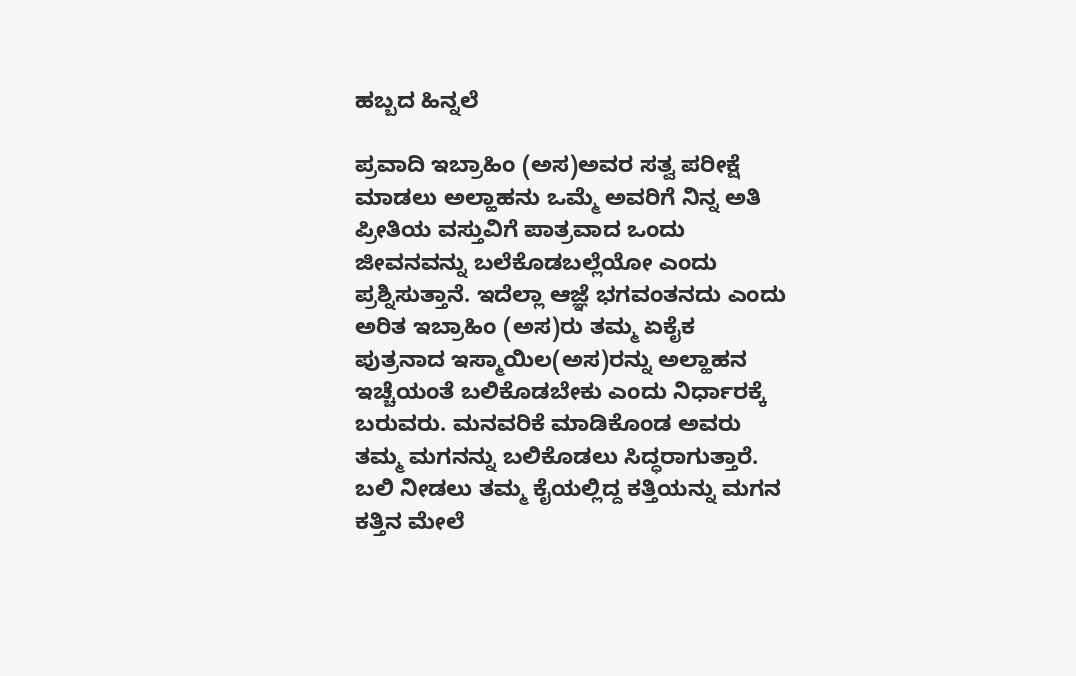ಹಬ್ಬದ ಹಿನ್ನಲೆ

ಪ್ರವಾದಿ ಇಬ್ರಾಹಿಂ (ಅಸ)ಅವರ ಸತ್ವ ಪರೀಕ್ಷೆ ಮಾಡಲು ಅಲ್ಹಾಹನು ಒಮ್ಮೆ ಅವರಿಗೆ ನಿನ್ನ ಅತಿ ಪ್ರೀತಿಯ ವಸ್ತುವಿಗೆ ಪಾತ್ರವಾದ ಒಂದು ಜೀವನವನ್ನು ಬಲೆಕೊಡಬಲ್ಲೆಯೋ ಎಂದು ಪ್ರಶ್ನಿಸುತ್ತಾನೆ. ಇದೆಲ್ಲಾ ಆಜ್ಞೆ ಭಗವಂತನದು ಎಂದು ಅರಿತ ಇಬ್ರಾಹಿಂ (ಅಸ)ರು ತಮ್ಮ ಏಕೈಕ ಪುತ್ರನಾದ ಇಸ್ಮಾಯಿಲ(ಅಸ)ರನ್ನು ಅಲ್ಹಾಹನ ಇಚ್ಚೆಯಂತೆ ಬಲಿಕೊಡಬೇಕು ಎಂದು ನಿರ್ಧಾರಕ್ಕೆ ಬರುವರು. ಮನವರಿಕೆ ಮಾಡಿಕೊಂಡ ಅವರು ತಮ್ಮ ಮಗನನ್ನು ಬಲಿಕೊಡಲು ಸಿದ್ಧರಾಗುತ್ತಾರೆ. ಬಲಿ ನೀಡಲು ತಮ್ಮ ಕೈಯಲ್ಲಿದ್ದ ಕತ್ತಿಯನ್ನು ಮಗನ ಕತ್ತಿನ ಮೇಲೆ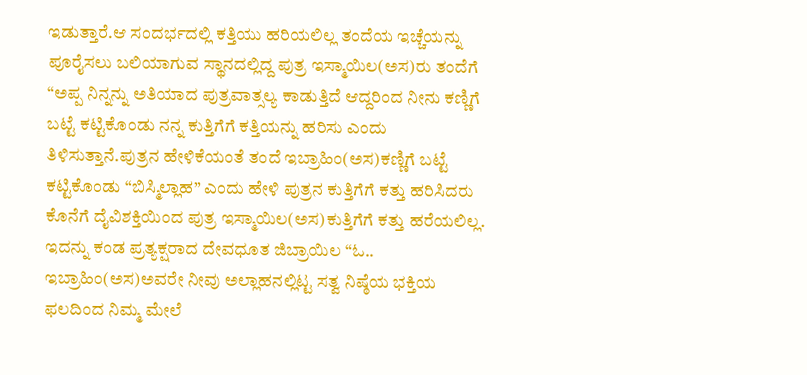ಇಡುತ್ತಾರೆ.ಆ ಸಂದರ್ಭದಲ್ಲಿ ಕತ್ತಿಯು ಹರಿಯಲಿಲ್ಲ ತಂದೆಯ ಇಚ್ಚೆಯನ್ನು ಪೂರೈಸಲು ಬಲಿಯಾಗುವ ಸ್ಥಾನದಲ್ಲಿದ್ದ ಪುತ್ರ ಇಸ್ಮಾಯಿಲ(ಅಸ)ರು ತಂದೆಗೆ “ಅಪ್ಪ ನಿನ್ನನ್ನು ಅತಿಯಾದ ಪುತ್ರವಾತ್ಸಲ್ಯ ಕಾಡುತ್ತಿದೆ ಆದ್ದರಿಂದ ನೀನು ಕಣ್ಣಿಗೆ ಬಟ್ಟೆ ಕಟ್ಟಿಕೊಂಡು ನನ್ನ ಕುತ್ತಿಗೆಗೆ ಕತ್ತಿಯನ್ನು ಹರಿಸು ಎಂದು ತಿಳಿಸುತ್ತಾನೆ.ಪುತ್ರನ ಹೇಳಿಕೆಯಂತೆ ತಂದೆ ಇಬ್ರಾಹಿಂ(ಅಸ)ಕಣ್ಣಿಗೆ ಬಟ್ಟೆ ಕಟ್ಟಿಕೊಂಡು “ಬಿಸ್ಮಿಲ್ಲಾಹ” ಎಂದು ಹೇಳಿ ಪುತ್ರನ ಕುತ್ತಿಗೆಗೆ ಕತ್ತು ಹರಿಸಿದರು ಕೊನೆಗೆ ದೈವಿಶಕ್ತಿಯಿಂದ ಪುತ್ರ ಇಸ್ಮಾಯಿಲ(ಅಸ)ಕುತ್ತಿಗೆಗೆ ಕತ್ತು ಹರೆಯಲಿಲ್ಲ.
ಇದನ್ನು ಕಂಡ ಪ್ರತ್ಯಕ್ಷರಾದ ದೇವಧೂತ ಜಿಬ್ರಾಯಿಲ “ಓ.. ಇಬ್ರಾಹಿಂ(ಅಸ)ಅವರೇ ನೀವು ಅಲ್ಲಾಹನಲ್ಲಿಟ್ಟ ಸತ್ವ ನಿಷ್ಠೆಯ ಭಕ್ತಿಯ ಫಲದಿಂದ ನಿಮ್ಮ ಮೇಲೆ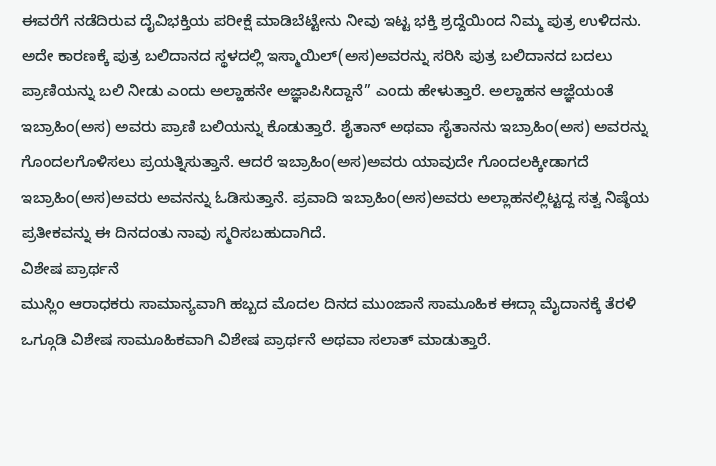ಈವರೆಗೆ ನಡೆದಿರುವ ದೈವಿಭಕ್ತಿಯ ಪರೀಕ್ಷೆ ಮಾಡಿಬೆಟ್ಟೇನು ನೀವು ಇಟ್ಟ ಭಕ್ತಿ ಶ್ರದ್ದೆಯಿಂದ ನಿಮ್ಮ ಪುತ್ರ ಉಳಿದನು. ಅದೇ ಕಾರಣಕ್ಕೆ ಪುತ್ರ ಬಲಿದಾನದ ಸ್ಥಳದಲ್ಲಿ ಇಸ್ಮಾಯಿಲ್(ಅಸ)ಅವರನ್ನು ಸರಿಸಿ ಪುತ್ರ ಬಲಿದಾನದ ಬದಲು ಪ್ರಾಣಿಯನ್ನು ಬಲಿ ನೀಡು ಎಂದು ಅಲ್ಹಾಹನೇ ಅಜ್ಞಾಪಿಸಿದ್ದಾನೆ” ಎಂದು ಹೇಳುತ್ತಾರೆ. ಅಲ್ಹಾಹನ ಆಜ್ಞೆಯಂತೆ ಇಬ್ರಾಹಿಂ(ಅಸ) ಅವರು ಪ್ರಾಣಿ ಬಲಿಯನ್ನು ಕೊಡುತ್ತಾರೆ. ಶೈತಾನ್ ಅಥವಾ ಸೈತಾನನು ಇಬ್ರಾಹಿಂ(ಅಸ) ಅವರನ್ನು ಗೊಂದಲಗೊಳಿಸಲು ಪ್ರಯತ್ನಿಸುತ್ತಾನೆ. ಆದರೆ ಇಬ್ರಾಹಿಂ(ಅಸ)ಅವರು ಯಾವುದೇ ಗೊಂದಲಕ್ಕೀಡಾಗದೆ ಇಬ್ರಾಹಿಂ(ಅಸ)ಅವರು ಅವನನ್ನು ಓಡಿಸುತ್ತಾನೆ. ಪ್ರವಾದಿ ಇಬ್ರಾಹಿಂ(ಅಸ)ಅವರು ಅಲ್ಲಾಹನಲ್ಲಿಟ್ಟದ್ದ ಸತ್ವ ನಿಷ್ಠೆಯ ಪ್ರತೀಕವನ್ನು ಈ ದಿನದಂತು ನಾವು ಸ್ಮರಿಸಬಹುದಾಗಿದೆ.
ವಿಶೇಷ ಪ್ರಾರ್ಥನೆ
ಮುಸ್ಲಿಂ ಆರಾಧಕರು ಸಾಮಾನ್ಯವಾಗಿ ಹಬ್ಬದ ಮೊದಲ ದಿನದ ಮುಂಜಾನೆ ಸಾಮೂಹಿಕ ಈದ್ಗಾ ಮೈದಾನಕ್ಕೆ ತೆರಳಿ ಒಗ್ಗೂಡಿ ವಿಶೇಷ ಸಾಮೂಹಿಕವಾಗಿ ವಿಶೇಷ ಪ್ರಾರ್ಥನೆ ಅಥವಾ ಸಲಾತ್ ಮಾಡುತ್ತಾರೆ.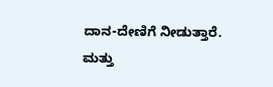ದಾನ-ದೇಣಿಗೆ ನೀಡುತ್ತಾರೆ. ಮತ್ತು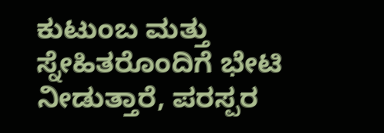ಕುಟುಂಬ ಮತ್ತು ಸ್ನೇಹಿತರೊಂದಿಗೆ ಭೇಟಿ ನೀಡುತ್ತಾರೆ, ಪರಸ್ಪರ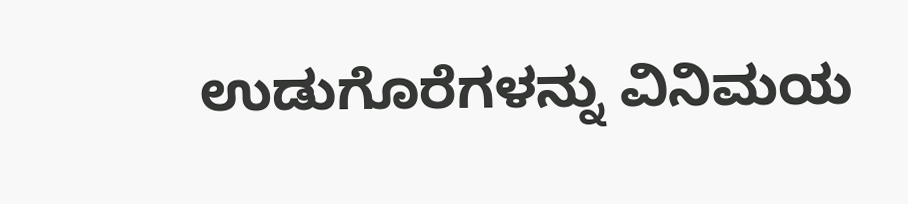ಉಡುಗೊರೆಗಳನ್ನು ವಿನಿಮಯ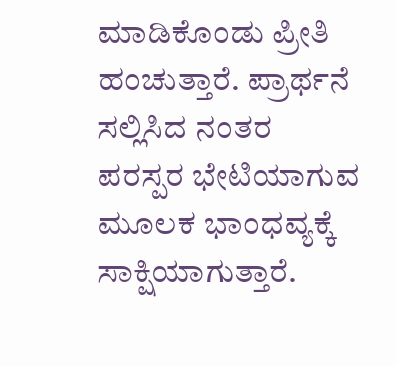ಮಾಡಿಕೊಂಡು ಪ್ರೀತಿ ಹಂಚುತ್ತಾರೆ. ಪ್ರಾರ್ಥನೆ ಸಲ್ಲಿಸಿದ ನಂತರ ಪರಸ್ಪರ ಭೇಟಿಯಾಗುವ ಮೂಲಕ ಭಾಂಧವ್ಯಕ್ಕೆ ಸಾಕ್ಷಿಯಾಗುತ್ತಾರೆ.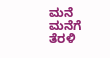ಮನೆ ಮನೆಗೆ ತೆರಳಿ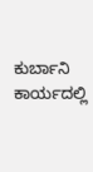ಕುರ್ಬಾನಿ ಕಾರ್ಯದಲ್ಲಿ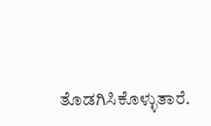ತೊಡಗಿಸಿಕೊಳ್ಳುತಾರೆ.